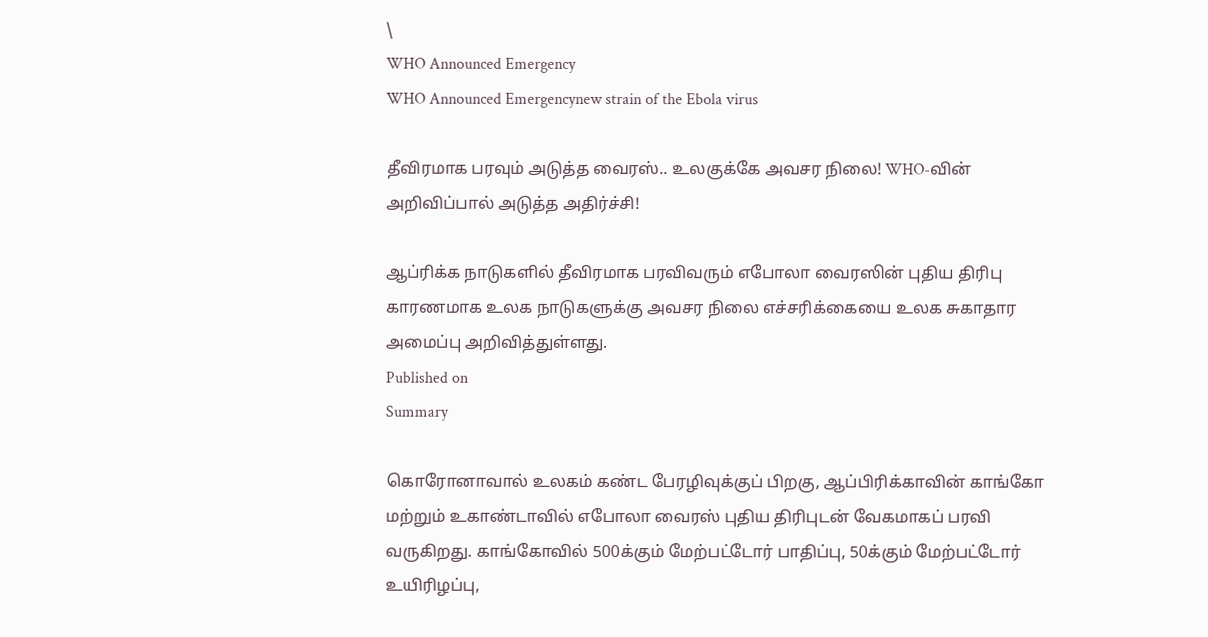\
WHO Announced Emergency
WHO Announced Emergencynew strain of the Ebola virus

தீவிரமாக பரவும் அடுத்த வைரஸ்.. உலகுக்கே அவசர நிலை! WHO-வின் அறிவிப்பால் அடுத்த அதிர்ச்சி!

ஆப்ரிக்க நாடுகளில் தீவிரமாக பரவிவரும் எபோலா வைரஸின் புதிய திரிபு காரணமாக உலக நாடுகளுக்கு அவசர நிலை எச்சரிக்கையை உலக சுகாதார அமைப்பு அறிவித்துள்ளது.
Published on
Summary

கொரோனாவால் உலகம் கண்ட பேரழிவுக்குப் பிறகு, ஆப்பிரிக்காவின் காங்கோ மற்றும் உகாண்டாவில் எபோலா வைரஸ் புதிய திரிபுடன் வேகமாகப் பரவி வருகிறது. காங்கோவில் 500க்கும் மேற்பட்டோர் பாதிப்பு, 50க்கும் மேற்பட்டோர் உயிரிழப்பு,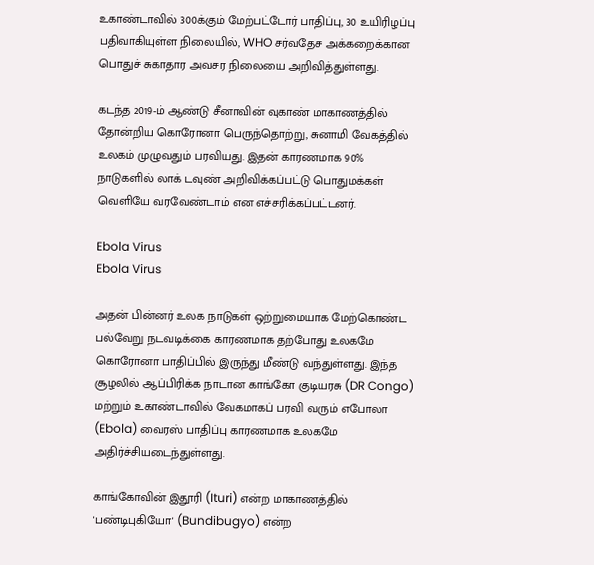உகாண்டாவில் 300க்கும் மேற்பட்டோர் பாதிப்பு, 30 உயிரிழப்பு பதிவாகியுள்ள நிலையில், WHO சர்வதேச அக்கறைக்கான பொதுச் சுகாதார அவசர நிலையை அறிவித்துள்ளது.

கடந்த 2019-ம் ஆண்டு சீனாவின் வுகாண் மாகாணத்தில் தோன்றிய கொரோனா பெருந்தொற்று, சுனாமி வேகத்தில் உலகம் முழுவதும் பரவியது. இதன் காரணமாக 90% நாடுகளில் லாக் டவுண் அறிவிக்கப்பட்டு பொதுமக்கள் வெளியே வரவேண்டாம் என எச்சரிக்கப்பட்டனர்.

Ebola Virus
Ebola Virus

அதன் பின்னர் உலக நாடுகள் ஒற்றுமையாக மேற்கொண்ட பல்வேறு நடவடிக்கை காரணமாக தற்போது உலகமே கொரோனா பாதிப்பில் இருந்து மீண்டு வந்துள்ளது. இந்த சூழலில் ஆப்பிரிக்க நாடான காங்கோ குடியரசு (DR Congo) மற்றும் உகாண்டாவில் வேகமாகப் பரவி வரும் எபோலா (Ebola) வைரஸ் பாதிப்பு காரணமாக உலகமே அதிர்ச்சியடைந்துள்ளது.

காங்கோவின் இதூரி (Ituri) என்ற மாகாணத்தில் 'பண்டிபுகியோ' (Bundibugyo) என்ற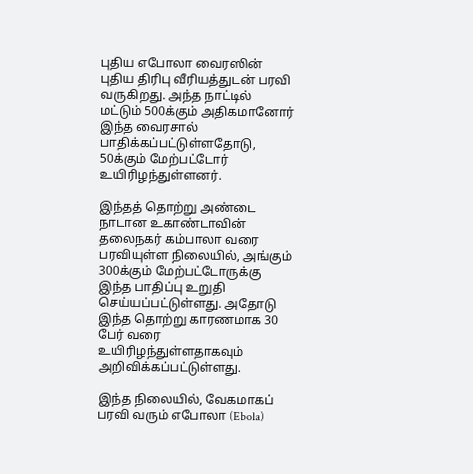புதிய எபோலா வைரஸின் புதிய திரிபு வீரியத்துடன் பரவி வருகிறது. அந்த நாட்டில் மட்டும் 500க்கும் அதிகமானோர் இந்த வைரசால் பாதிக்கப்பட்டுள்ளதோடு, 50க்கும் மேற்பட்டோர் உயிரிழந்துள்ளனர்.

இந்தத் தொற்று அண்டை நாடான உகாண்டாவின் தலைநகர் கம்பாலா வரை பரவியுள்ள நிலையில், அங்கும் 300க்கும் மேற்பட்டோருக்கு இந்த பாதிப்பு உறுதி செய்யப்பட்டுள்ளது. அதோடு இந்த தொற்று காரணமாக 30 பேர் வரை உயிரிழந்துள்ளதாகவும் அறிவிக்கப்பட்டுள்ளது.

இந்த நிலையில், வேகமாகப் பரவி வரும் எபோலா (Ebola)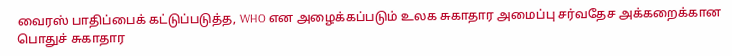வைரஸ் பாதிப்பைக் கட்டுப்படுத்த, WHO என அழைக்கப்படும் உலக சுகாதார அமைப்பு சர்வதேச அக்கறைக்கான பொதுச் சுகாதார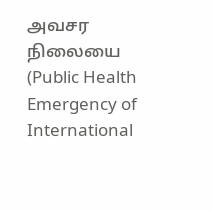அவசர நிலையை (Public Health Emergency of International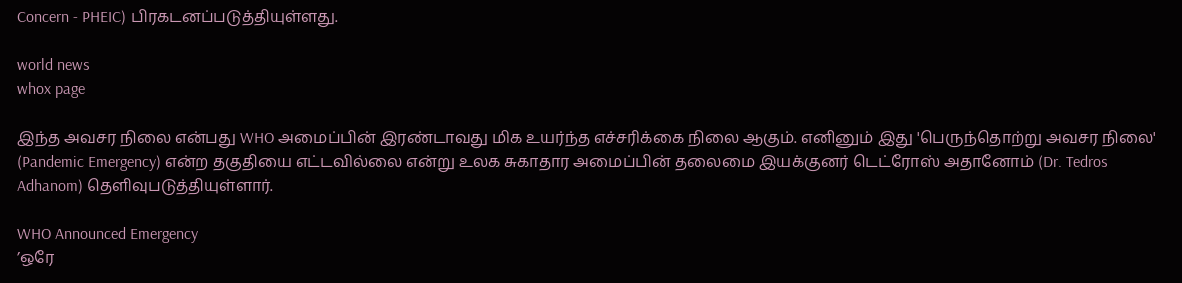Concern - PHEIC) பிரகடனப்படுத்தியுள்ளது.

world news
whox page

இந்த அவசர நிலை என்பது WHO அமைப்பின் இரண்டாவது மிக உயர்ந்த எச்சரிக்கை நிலை ஆகும். எனினும் இது 'பெருந்தொற்று அவசர நிலை' (Pandemic Emergency) என்ற தகுதியை எட்டவில்லை என்று உலக சுகாதார அமைப்பின் தலைமை இயக்குனர் டெட்ரோஸ் அதானோம் (Dr. Tedros Adhanom) தெளிவுபடுத்தியுள்ளார்.

WHO Announced Emergency
’ஒரே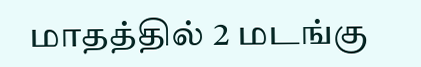மாதத்தில் 2 மடங்கு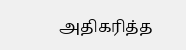அதிகரித்த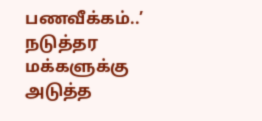பணவீக்கம்..’ நடுத்தர மக்களுக்கு அடுத்த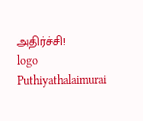அதிர்ச்சி!
logo
Puthiyathalaimurai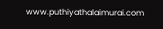www.puthiyathalaimurai.com